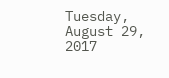Tuesday, August 29, 2017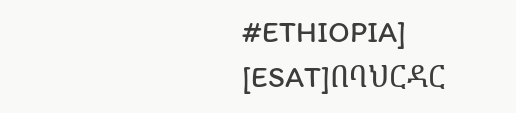#ETHIOPIA] [ESAT]በባህርዳር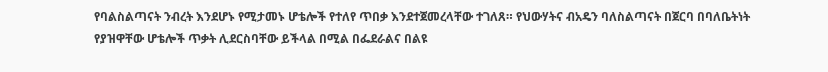የባልስልጣናት ንብረት እንደሆኑ የሚታመኑ ሆቴሎች የተለየ ጥበቃ እንደተጀመረላቸው ተገለጸ። የህውሃትና ብአዴን ባለስልጣናት በጀርባ በባለቤትነት የያዝዋቸው ሆቴሎች ጥቃት ሊደርስባቸው ይችላል በሚል በፌደራልና በልዩ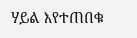ሃይል እየተጠበቁ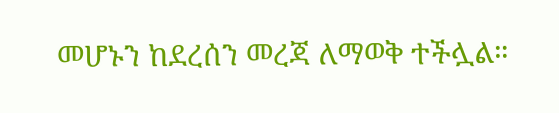መሆኑን ከደረሰን መረጃ ለማወቅ ተችሏል።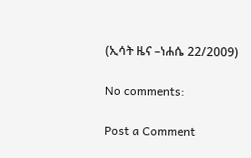(ኢሳት ዜና –ነሐሴ 22/2009)

No comments:

Post a Comment